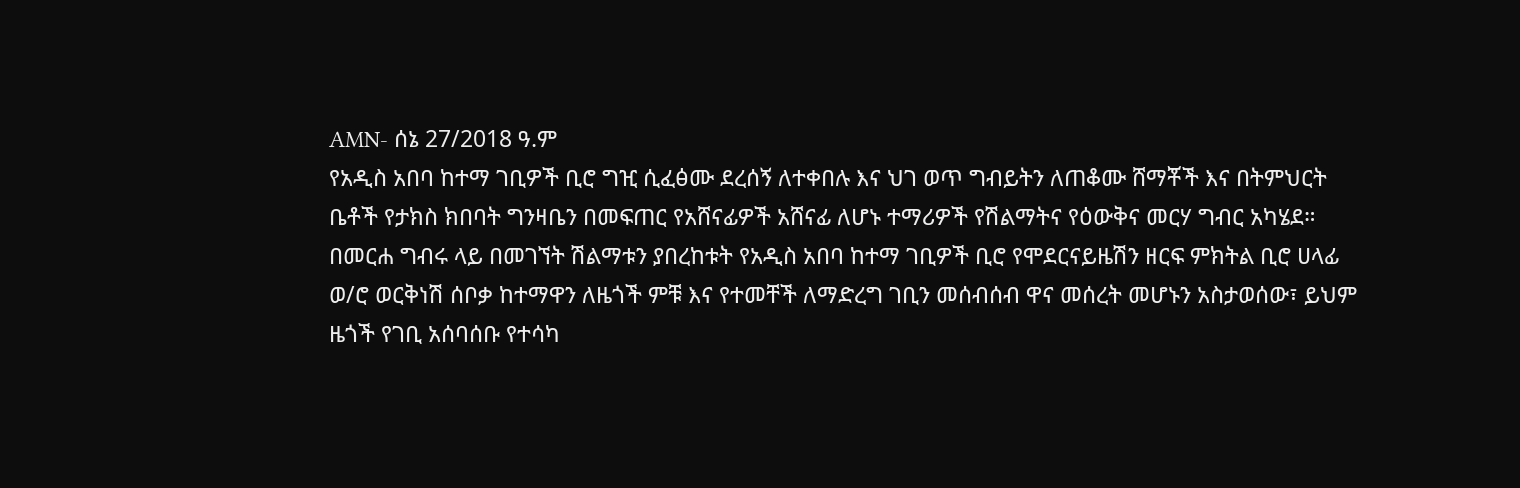AMN- ሰኔ 27/2018 ዓ.ም
የአዲስ አበባ ከተማ ገቢዎች ቢሮ ግዢ ሲፈፅሙ ደረሰኝ ለተቀበሉ እና ህገ ወጥ ግብይትን ለጠቆሙ ሸማቾች እና በትምህርት ቤቶች የታክስ ክበባት ግንዛቤን በመፍጠር የአሸናፊዎች አሸናፊ ለሆኑ ተማሪዎች የሽልማትና የዕውቅና መርሃ ግብር አካሄደ።
በመርሐ ግብሩ ላይ በመገኘት ሽልማቱን ያበረከቱት የአዲስ አበባ ከተማ ገቢዎች ቢሮ የሞደርናይዜሽን ዘርፍ ምክትል ቢሮ ሀላፊ ወ/ሮ ወርቅነሽ ሰቦቃ ከተማዋን ለዜጎች ምቹ እና የተመቸች ለማድረግ ገቢን መሰብሰብ ዋና መሰረት መሆኑን አስታወሰው፣ ይህም ዜጎች የገቢ አሰባሰቡ የተሳካ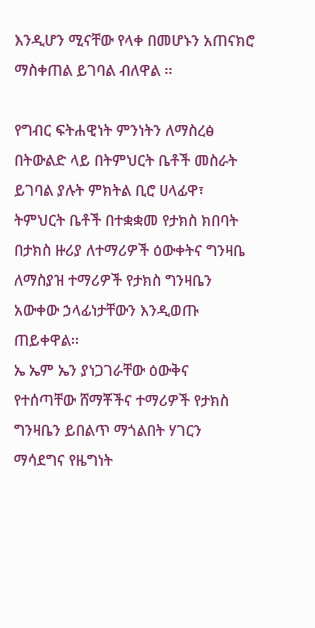እንዲሆን ሚናቸው የላቀ በመሆኑን አጠናክሮ ማስቀጠል ይገባል ብለዋል ፡፡

የግብር ፍትሐዊነት ምንነትን ለማስረፅ በትውልድ ላይ በትምህርት ቤቶች መስራት ይገባል ያሉት ምክትል ቢሮ ሀላፊዋ፣ ትምህርት ቤቶች በተቋቋመ የታክስ ክበባት በታክስ ዙሪያ ለተማሪዎች ዕውቀትና ግንዛቤ ለማስያዝ ተማሪዎች የታክስ ግንዛቤን አውቀው ኃላፊነታቸውን እንዲወጡ ጠይቀዋል፡፡
ኤ ኤም ኤን ያነጋገራቸው ዕውቅና የተሰጣቸው ሸማቾችና ተማሪዎች የታክስ ግንዛቤን ይበልጥ ማጎልበት ሃገርን ማሳደግና የዜግነት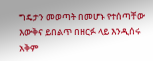ግዴታን መወጣት በመሆኑ የተሰጣቸው እውቅና ይበልጥ በዘርፉ ላይ እንዲሰሩ አቅም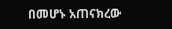በመሆኑ አጠናክረው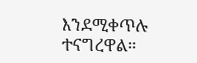እንደሚቀጥሉ ተናግረዋል።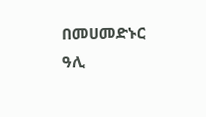በመሀመድኑር ዓሊ